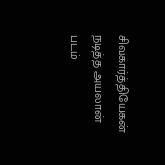சிவகார்த்தியேகன் நடித்த அயலான் படம்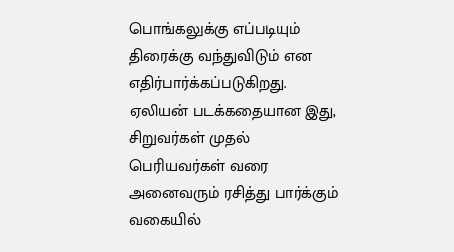பொங்கலுக்கு எப்படியும் திரைக்கு வந்துவிடும் என எதிர்பார்க்கப்படுகிறது. ஏலியன் படக்கதையான இது, சிறுவர்கள் முதல் பெரியவர்கள் வரை அனைவரும் ரசித்து பார்க்கும் வகையில்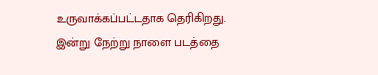உருவாக்கப்பட்டதாக தெரிகிறது. இன்று நேற்று நாளை படத்தை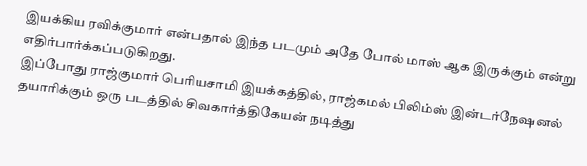இயக்கிய ரவிக்குமார் என்பதால் இந்த படமும் அதே போல் மாஸ் ஆக இருக்கும் என்று எதிர்பார்க்கப்படுகிறது.
இப்போது ராஜ்குமார் பெரியசாமி இயக்கத்தில், ராஜ்கமல் பிலிம்ஸ் இன்டர்நேஷனல் தயாரிக்கும் ஒரு படத்தில் சிவகார்த்திகேயன் நடித்து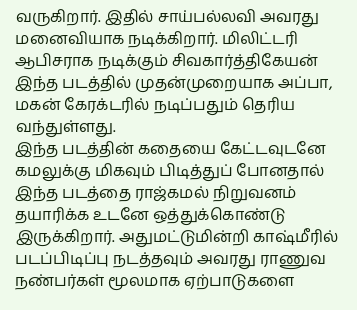வருகிறார். இதில் சாய்பல்லவி அவரது மனைவியாக நடிக்கிறார். மிலிட்டரி ஆபிசராக நடிக்கும் சிவகார்த்திகேயன் இந்த படத்தில் முதன்முறையாக அப்பா, மகன் கேரக்டரில் நடிப்பதும் தெரிய வந்துள்ளது.
இந்த படத்தின் கதையை கேட்டவுடனே கமலுக்கு மிகவும் பிடித்துப் போனதால் இந்த படத்தை ராஜ்கமல் நிறுவனம் தயாரிக்க உடனே ஒத்துக்கொண்டு இருக்கிறார். அதுமட்டுமின்றி காஷ்மீரில் படப்பிடிப்பு நடத்தவும் அவரது ராணுவ நண்பர்கள் மூலமாக ஏற்பாடுகளை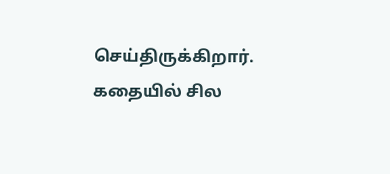செய்திருக்கிறார். கதையில் சில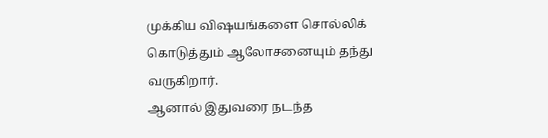முக்கிய விஷயங்களை சொல்லிக் கொடுத்தும் ஆலோசனையும் தந்து வருகிறார்.
ஆனால் இதுவரை நடந்த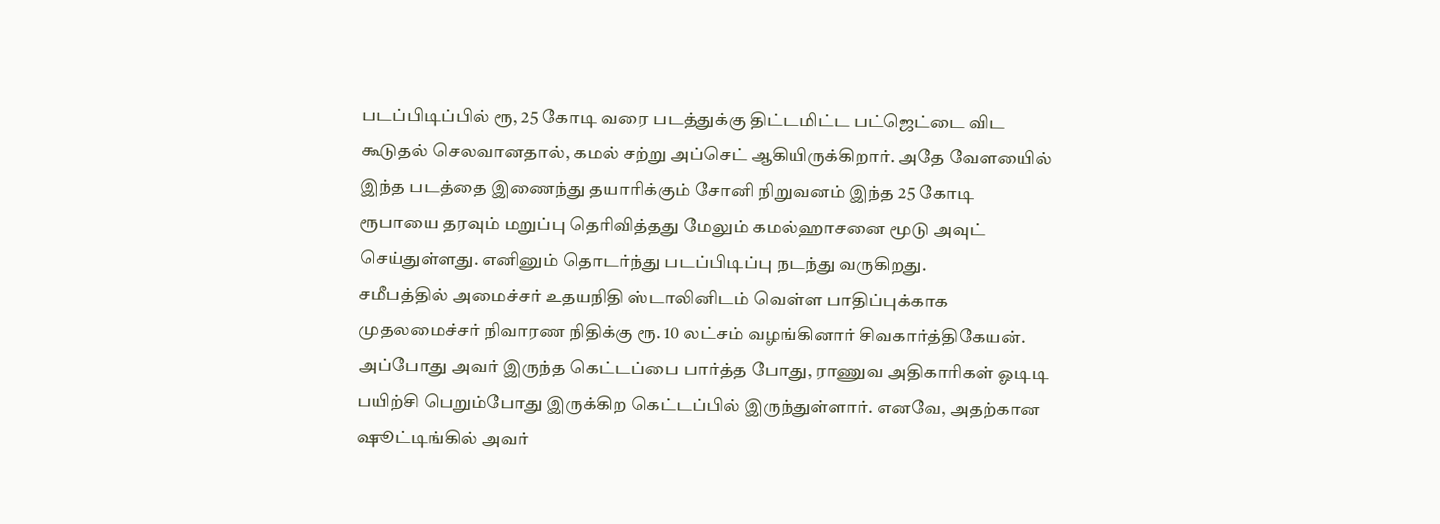படப்பிடிப்பில் ரூ, 25 கோடி வரை படத்துக்கு திட்டமிட்ட பட்ஜெட்டை விட கூடுதல் செலவானதால், கமல் சற்று அப்செட் ஆகியிருக்கிறார். அதே வேளயைில் இந்த படத்தை இணைந்து தயாரிக்கும் சோனி நிறுவனம் இந்த 25 கோடி ரூபாயை தரவும் மறுப்பு தெரிவித்தது மேலும் கமல்ஹாசனை மூடு அவுட் செய்துள்ளது. எனினும் தொடர்ந்து படப்பிடிப்பு நடந்து வருகிறது.
சமீபத்தில் அமைச்சர் உதயநிதி ஸ்டாலினிடம் வெள்ள பாதிப்புக்காக முதலமைச்சர் நிவாரண நிதிக்கு ரூ. 10 லட்சம் வழங்கினார் சிவகார்த்திகேயன். அப்போது அவர் இருந்த கெட்டப்பை பார்த்த போது, ராணுவ அதிகாரிகள் ஓடிடி பயிற்சி பெறும்போது இருக்கிற கெட்டப்பில் இருந்துள்ளார். எனவே, அதற்கான ஷூட்டிங்கில் அவர்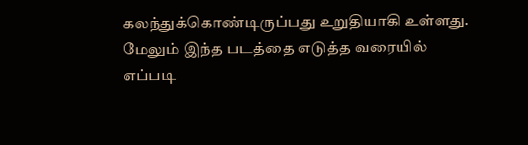கலந்துக்கொண்டிருப்பது உறுதியாகி உள்ளது.
மேலும் இந்த படத்தை எடுத்த வரையில் எப்படி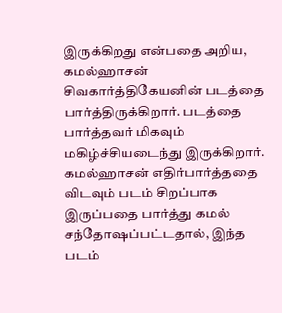இருக்கிறது என்பதை அறிய, கமல்ஹாசன் சிவகார்த்திகேயனின் படத்தை பார்த்திருக்கிறார். படத்தை பார்த்தவர் மிகவும் மகிழ்ச்சியடைந்து இருக்கிறார். கமல்ஹாசன் எதிர்பார்த்ததை விடவும் படம் சிறப்பாக இருப்பதை பார்த்து கமல் சந்தோஷப்பட்டதால், இந்த படம்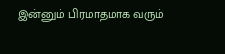இன்னும் பிரமாதமாக வரும்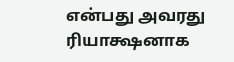என்பது அவரது ரியாக்ஷனாக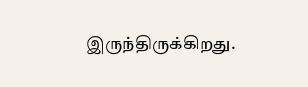இருந்திருக்கிறது.